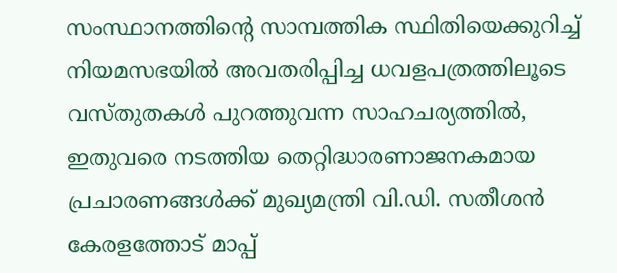സംസ്ഥാനത്തിന്റെ സാമ്പത്തിക സ്ഥിതിയെക്കുറിച്ച് നിയമസഭയിൽ അവതരിപ്പിച്ച ധവളപത്രത്തിലൂടെ വസ്തുതകൾ പുറത്തുവന്ന സാഹചര്യത്തിൽ, ഇതുവരെ നടത്തിയ തെറ്റിദ്ധാരണാജനകമായ പ്രചാരണങ്ങൾക്ക് മുഖ്യമന്ത്രി വി.ഡി. സതീശൻ കേരളത്തോട് മാപ്പ്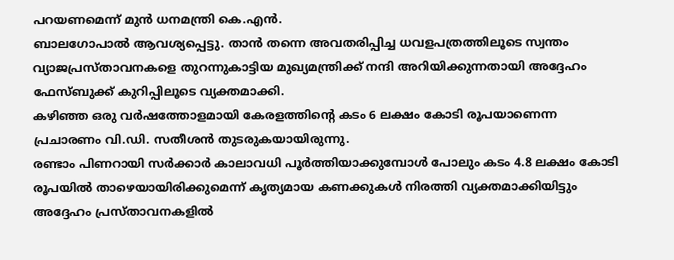പറയണമെന്ന് മുൻ ധനമന്ത്രി കെ.എൻ.
ബാലഗോപാൽ ആവശ്യപ്പെട്ടു. താൻ തന്നെ അവതരിപ്പിച്ച ധവളപത്രത്തിലൂടെ സ്വന്തം വ്യാജപ്രസ്താവനകളെ തുറന്നുകാട്ടിയ മുഖ്യമന്ത്രിക്ക് നന്ദി അറിയിക്കുന്നതായി അദ്ദേഹം ഫേസ്ബുക്ക് കുറിപ്പിലൂടെ വ്യക്തമാക്കി.
കഴിഞ്ഞ ഒരു വർഷത്തോളമായി കേരളത്തിന്റെ കടം 6 ലക്ഷം കോടി രൂപയാണെന്ന പ്രചാരണം വി.ഡി. സതീശൻ തുടരുകയായിരുന്നു.
രണ്ടാം പിണറായി സർക്കാർ കാലാവധി പൂർത്തിയാക്കുമ്പോൾ പോലും കടം 4.8 ലക്ഷം കോടി രൂപയിൽ താഴെയായിരിക്കുമെന്ന് കൃത്യമായ കണക്കുകൾ നിരത്തി വ്യക്തമാക്കിയിട്ടും അദ്ദേഹം പ്രസ്താവനകളിൽ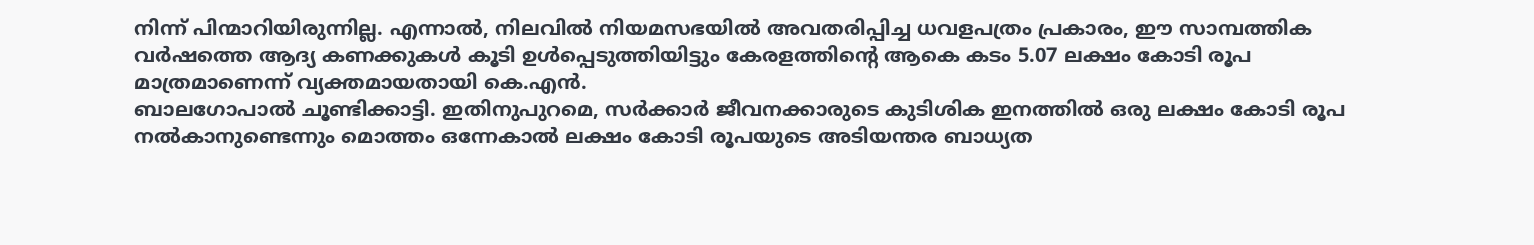നിന്ന് പിന്മാറിയിരുന്നില്ല. എന്നാൽ, നിലവിൽ നിയമസഭയിൽ അവതരിപ്പിച്ച ധവളപത്രം പ്രകാരം, ഈ സാമ്പത്തിക വർഷത്തെ ആദ്യ കണക്കുകൾ കൂടി ഉൾപ്പെടുത്തിയിട്ടും കേരളത്തിന്റെ ആകെ കടം 5.07 ലക്ഷം കോടി രൂപ മാത്രമാണെന്ന് വ്യക്തമായതായി കെ.എൻ.
ബാലഗോപാൽ ചൂണ്ടിക്കാട്ടി. ഇതിനുപുറമെ, സർക്കാർ ജീവനക്കാരുടെ കുടിശിക ഇനത്തിൽ ഒരു ലക്ഷം കോടി രൂപ നൽകാനുണ്ടെന്നും മൊത്തം ഒന്നേകാൽ ലക്ഷം കോടി രൂപയുടെ അടിയന്തര ബാധ്യത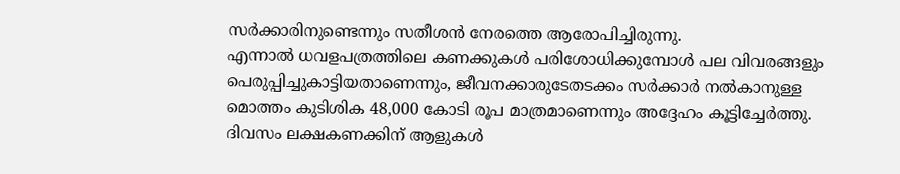സർക്കാരിനുണ്ടെന്നും സതീശൻ നേരത്തെ ആരോപിച്ചിരുന്നു.
എന്നാൽ ധവളപത്രത്തിലെ കണക്കുകൾ പരിശോധിക്കുമ്പോൾ പല വിവരങ്ങളും പെരുപ്പിച്ചുകാട്ടിയതാണെന്നും, ജീവനക്കാരുടേതടക്കം സർക്കാർ നൽകാനുള്ള മൊത്തം കുടിശിക 48,000 കോടി രൂപ മാത്രമാണെന്നും അദ്ദേഹം കൂട്ടിച്ചേർത്തു.
ദിവസം ലക്ഷകണക്കിന് ആളുകൾ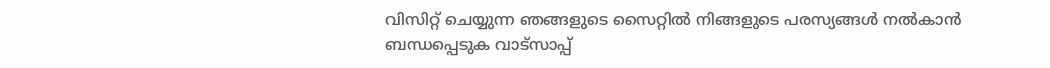വിസിറ്റ് ചെയ്യുന്ന ഞങ്ങളുടെ സൈറ്റിൽ നിങ്ങളുടെ പരസ്യങ്ങൾ നൽകാൻ ബന്ധപ്പെടുക വാട്സാപ്പ്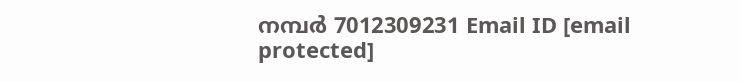നമ്പർ 7012309231 Email ID [email protected]